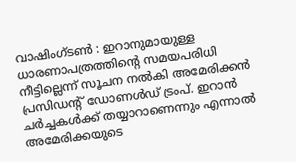വാഷിംഗ്ടൺ : ഇറാനുമായുള്ള ധാരണാപത്രത്തിന്റെ സമയപരിധി നീട്ടില്ലെന്ന് സൂചന നൽകി അമേരിക്കൻ പ്രസിഡന്റ് ഡോണൾഡ് ട്രംപ്. ഇറാൻ ചർച്ചകൾക്ക് തയ്യാറാണെന്നും എന്നാൽ അമേരിക്കയുടെ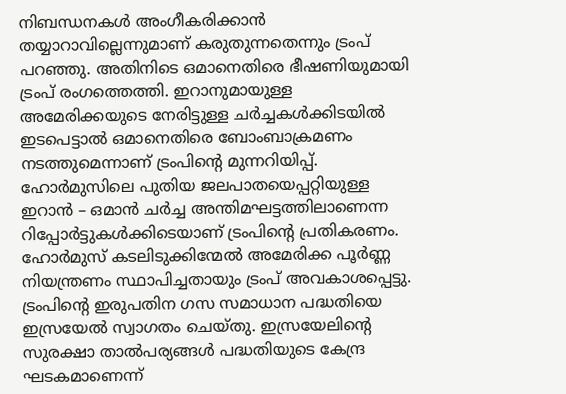നിബന്ധനകൾ അംഗീകരിക്കാൻ തയ്യാറാവില്ലെന്നുമാണ് കരുതുന്നതെന്നും ട്രംപ് പറഞ്ഞു. അതിനിടെ ഒമാനെതിരെ ഭീഷണിയുമായി ട്രംപ് രംഗത്തെത്തി. ഇറാനുമായുള്ള അമേരിക്കയുടെ നേരിട്ടുള്ള ചർച്ചകൾക്കിടയിൽ ഇടപെട്ടാൽ ഒമാനെതിരെ ബോംബാക്രമണം നടത്തുമെന്നാണ് ട്രംപിന്റെ മുന്നറിയിപ്പ്. ഹോർമുസിലെ പുതിയ ജലപാതയെപ്പറ്റിയുള്ള ഇറാൻ – ഒമാൻ ചർച്ച അന്തിമഘട്ടത്തിലാണെന്ന റിപ്പോർട്ടുകൾക്കിടെയാണ് ട്രംപിന്റെ പ്രതികരണം.
ഹോർമുസ് കടലിടുക്കിന്മേൽ അമേരിക്ക പൂർണ്ണ നിയന്ത്രണം സ്ഥാപിച്ചതായും ട്രംപ് അവകാശപ്പെട്ടു. ട്രംപിൻ്റെ ഇരുപതിന ഗസ സമാധാന പദ്ധതിയെ ഇസ്രയേൽ സ്വാഗതം ചെയ്തു. ഇസ്രയേലിൻ്റെ സുരക്ഷാ താൽപര്യങ്ങൾ പദ്ധതിയുടെ കേന്ദ്ര ഘടകമാണെന്ന്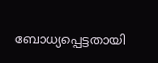ബോധ്യപ്പെട്ടതായി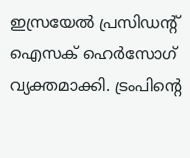ഇസ്രയേൽ പ്രസിഡൻ്റ് ഐസക് ഹെർസോഗ് വ്യക്തമാക്കി. ട്രംപിൻ്റെ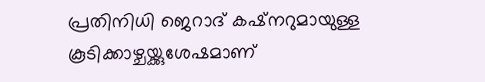പ്രതിനിധി ജെറാദ് കഷ്നറുമായുള്ള കൂടിക്കാഴ്ചയ്ക്കുശേഷമാണ്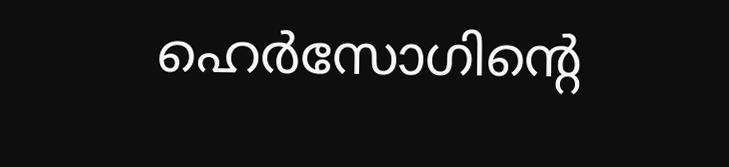ഹെർസോഗിൻ്റെ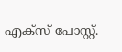എക്സ് പോസ്റ്റ്.